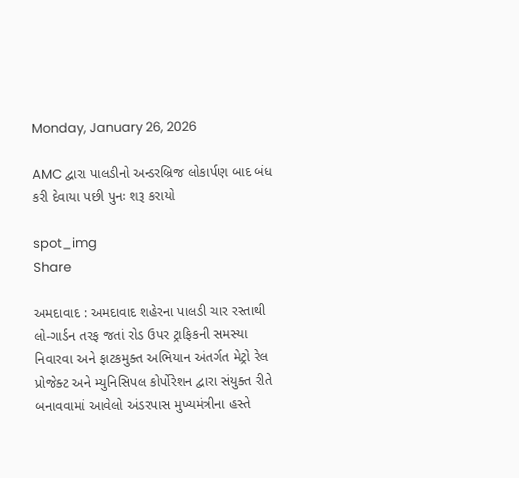Monday, January 26, 2026

AMC દ્વારા પાલડીનો અન્ડરબ્રિજ લોકાર્પણ બાદ બંધ કરી દેવાયા પછી પુનઃ શરૂ કરાયો

spot_img
Share

અમદાવાદ : અમદાવાદ શહેરના પાલડી ચાર રસ્તાથી લો-ગાર્ડન તરફ જતાં રોડ ઉપર ટ્રાફિકની સમસ્યા નિવારવા અને ફાટકમુક્ત અભિયાન અંતર્ગત મેટ્રો રેલ પ્રોજેક્ટ અને મ્યુનિસિપલ કોર્પોરેશન દ્વારા સંયુક્ત રીતે બનાવવામાં આવેલો અંડરપાસ મુખ્યમંત્રીના હસ્તે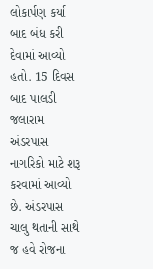લોકાર્પણ કર્યા બાદ બંધ કરી દેવામાં આવ્યો હતો. 15 દિવસ બાદ પાલડી જલારામ અંડરપાસ નાગરિકો માટે શરૂ કરવામાં આવ્યો છે. અંડરપાસ ચાલુ થતાની સાથે જ હવે રોજના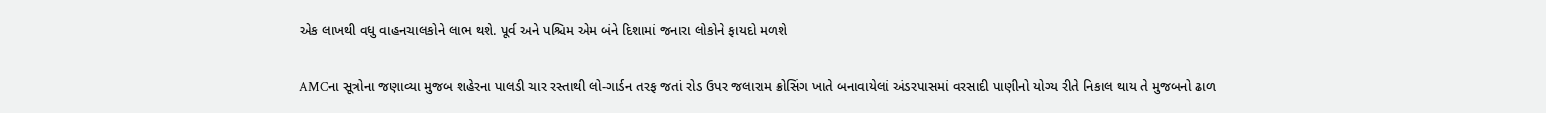એક લાખથી વધુ વાહનચાલકોને લાભ થશે. પૂર્વ અને પશ્ચિમ એમ બંને દિશામાં જનારા લોકોને ફાયદો મળશે

AMCના સૂત્રોના જણાવ્યા મુજબ શહેરના પાલડી ચાર રસ્તાથી લો-ગાર્ડન તરફ જતાં રોડ ઉપર જલારામ ક્રોસિંગ ખાતે બનાવાયેલાં અંડરપાસમાં વરસાદી પાણીનો યોગ્ય રીતે નિકાલ થાય તે મુજબનો ઢાળ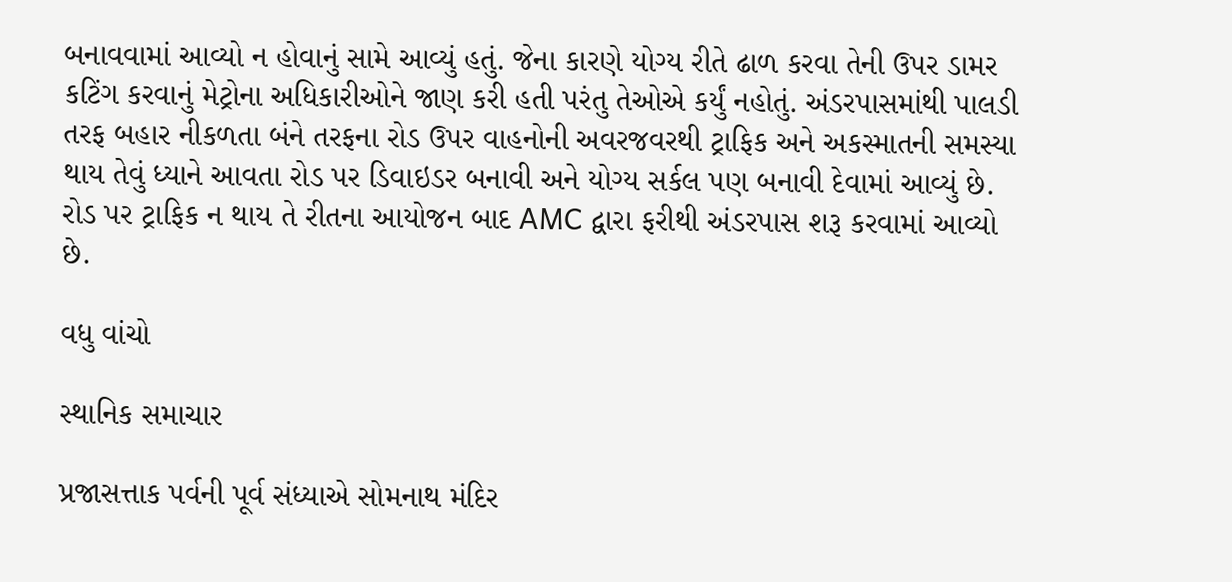બનાવવામાં આવ્યો ન હોવાનું સામે આવ્યું હતું. જેના કારણે યોગ્ય રીતે ઢાળ કરવા તેની ઉપર ડામર કટિંગ કરવાનું મેટ્રોના અધિકારીઓને જાણ કરી હતી પરંતુ તેઓએ કર્યું નહોતું. અંડરપાસમાંથી પાલડી તરફ બહાર નીકળતા બંને તરફના રોડ ઉપર વાહનોની અવરજવરથી ટ્રાફિક અને અકસ્માતની સમસ્યા થાય તેવું ધ્યાને આવતા રોડ પર ડિવાઇડર બનાવી અને યોગ્ય સર્કલ પણ બનાવી દેવામાં આવ્યું છે. રોડ પર ટ્રાફિક ન થાય તે રીતના આયોજન બાદ AMC દ્વારા ફરીથી અંડરપાસ શરૂ કરવામાં આવ્યો છે.

વધુ વાંચો

સ્થાનિક સમાચાર

પ્રજાસત્તાક પર્વની પૂર્વ સંધ્યાએ સોમનાથ મંદિર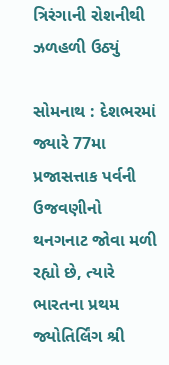ત્રિરંગાની રોશનીથી ઝળહળી ઉઠ્યું

સોમનાથ : દેશભરમાં જ્યારે 77મા પ્રજાસત્તાક પર્વની ઉજવણીનો થનગનાટ જોવા મળી રહ્યો છે, ત્યારે ભારતના પ્રથમ જ્યોતિર્લિંગ શ્રી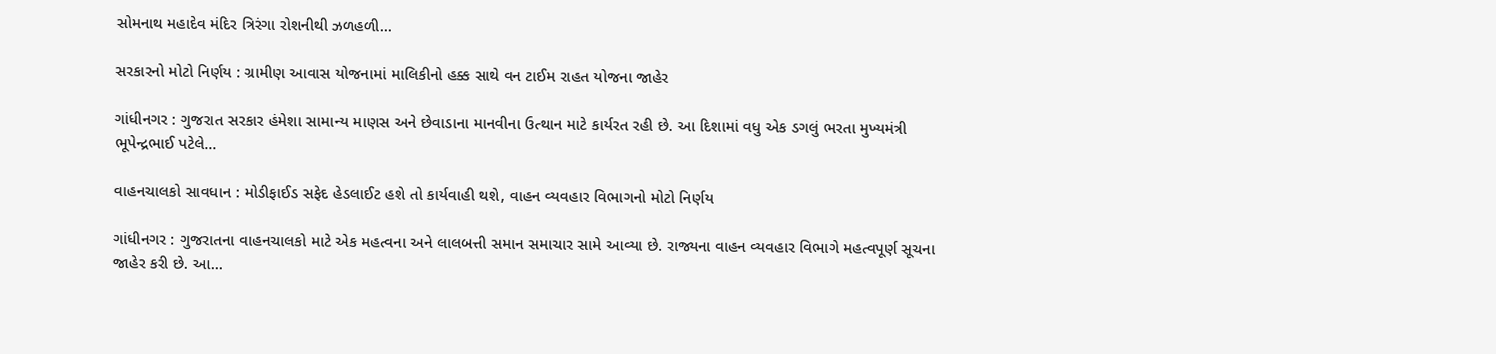સોમનાથ મહાદેવ મંદિર ત્રિરંગા રોશનીથી ઝળહળી...

સરકારનો મોટો નિર્ણય : ગ્રામીણ આવાસ યોજનામાં માલિકીનો હક્ક સાથે વન ટાઈમ રાહત યોજના જાહેર

ગાંધીનગર : ગુજરાત સરકાર હંમેશા સામાન્ય માણસ અને છેવાડાના માનવીના ઉત્થાન માટે કાર્યરત રહી છે. આ દિશામાં વધુ એક ડગલું ભરતા મુખ્યમંત્રી ભૂપેન્દ્રભાઈ પટેલે...

વાહનચાલકો સાવધાન : મોડીફાઈડ સફેદ હેડલાઈટ હશે તો કાર્યવાહી થશે, વાહન વ્યવહાર વિભાગનો મોટો નિર્ણય

ગાંધીનગર : ગુજરાતના વાહનચાલકો માટે એક મહત્વના અને લાલબત્તી સમાન સમાચાર સામે આવ્યા છે. રાજ્યના વાહન વ્યવહાર વિભાગે મહત્વપૂર્ણ સૂચના જાહેર કરી છે. આ...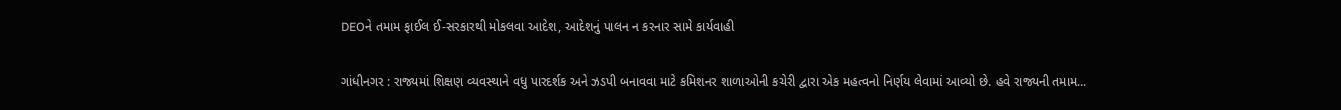DEOને તમામ ફાઈલ ઈ-સરકારથી મોકલવા આદેશ, આદેશનું પાલન ન કરનાર સામે કાર્યવાહી

ગાંધીનગર : રાજ્યમાં શિક્ષણ વ્યવસ્થાને વધુ પારદર્શક અને ઝડપી બનાવવા માટે કમિશનર શાળાઓની કચેરી દ્વારા એક મહત્વનો નિર્ણય લેવામાં આવ્યો છે. હવે રાજ્યની તમામ...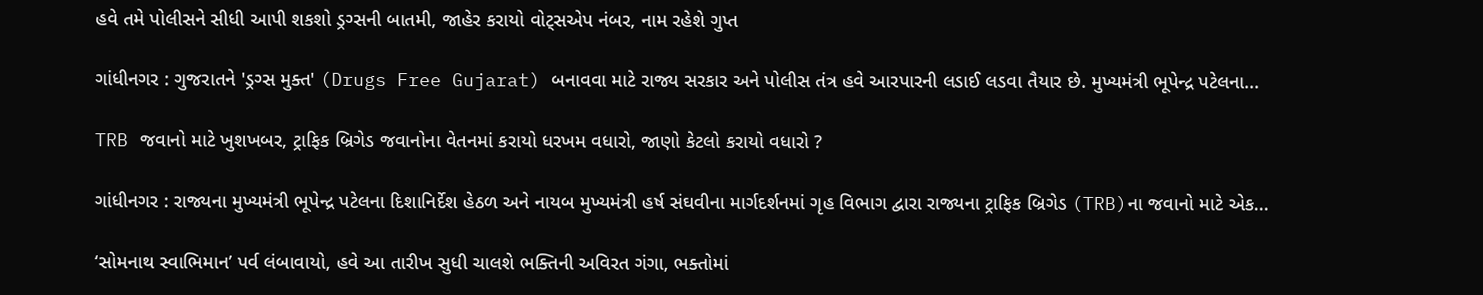હવે તમે પોલીસને સીધી આપી શકશો ડ્રગ્સની બાતમી, જાહેર કરાયો વોટ્સએપ નંબર, નામ રહેશે ગુપ્ત

ગાંધીનગર : ગુજરાતને 'ડ્રગ્સ મુક્ત' (Drugs Free Gujarat) બનાવવા માટે રાજ્ય સરકાર અને પોલીસ તંત્ર હવે આરપારની લડાઈ લડવા તૈયાર છે. મુખ્યમંત્રી ભૂપેન્દ્ર પટેલના...

TRB જવાનો માટે ખુશખબર, ટ્રાફિક બ્રિગેડ જવાનોના વેતનમાં કરાયો ધરખમ વધારો, જાણો કેટલો કરાયો વધારો ?

ગાંધીનગર : રાજ્યના મુખ્યમંત્રી ભૂપેન્દ્ર પટેલના દિશાનિર્દેશ હેઠળ અને નાયબ મુખ્યમંત્રી હર્ષ સંઘવીના માર્ગદર્શનમાં ગૃહ વિભાગ દ્વારા રાજ્યના ટ્રાફિક બ્રિગેડ (TRB)ના જવાનો માટે એક...

‘સોમનાથ સ્વાભિમાન’ પર્વ લંબાવાયો, હવે આ તારીખ સુધી ચાલશે ભક્તિની અવિરત ગંગા, ભક્તોમાં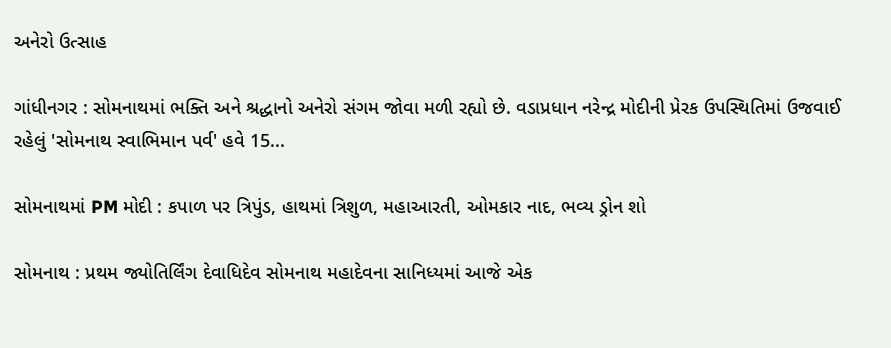અનેરો ઉત્સાહ

ગાંધીનગર : સોમનાથમાં ભક્તિ અને શ્રદ્ધાનો અનેરો સંગમ જોવા મળી રહ્યો છે. વડાપ્રધાન નરેન્દ્ર મોદીની પ્રેરક ઉપસ્થિતિમાં ઉજવાઈ રહેલું 'સોમનાથ સ્વાભિમાન પર્વ' હવે 15...

સોમનાથમાં PM મોદી : કપાળ પર ત્રિપુંડ, હાથમાં ત્રિશુળ, મહાઆરતી, ઓમકાર નાદ, ભવ્ય ડ્રોન શો

સોમનાથ : પ્રથમ જ્યોતિર્લિંગ દેવાધિદેવ સોમનાથ મહાદેવના સાનિધ્યમાં આજે એક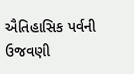ઐતિહાસિક પર્વની ઉજવણી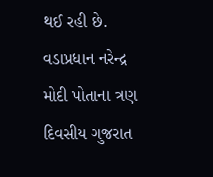થઈ રહી છે. વડાપ્રધાન નરેન્દ્ર મોદી પોતાના ત્રણ દિવસીય ગુજરાત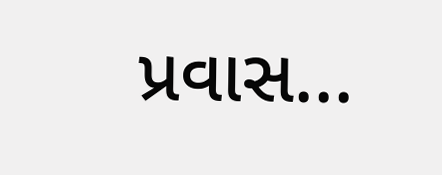પ્રવાસ...